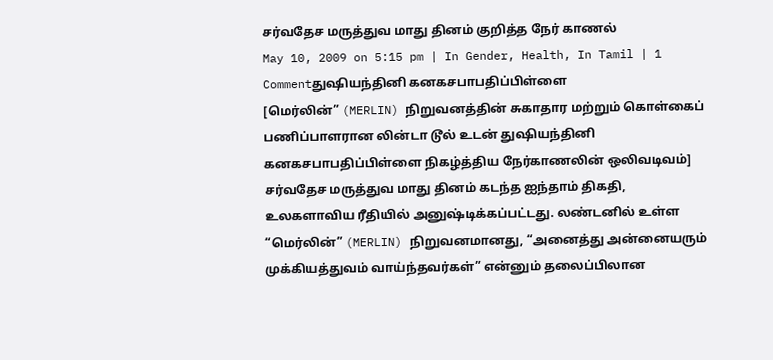சர்வதேச மருத்துவ மாது தினம் குறித்த நேர் காணல்
May 10, 2009 on 5:15 pm | In Gender, Health, In Tamil | 1 Commentதுஷியந்தினி கனகசபாபதிப்பிள்ளை
[மெர்லின்” (MERLIN) நிறுவனத்தின் சுகாதார மற்றும் கொள்கைப் பணிப்பாளரான லின்டா டூல் உடன் துஷியந்தினி கனகசபாபதிப்பிள்ளை நிகழ்த்திய நேர்காணலின் ஒலிவடிவம்]
சர்வதேச மருத்துவ மாது தினம் கடந்த ஐந்தாம் திகதி, உலகளாவிய ரீதியில் அனுஷ்டிக்கப்பட்டது. லண்டனில் உள்ள “மெர்லின்” (MERLIN) நிறுவனமானது, “அனைத்து அன்னையரும் முக்கியத்துவம் வாய்ந்தவர்கள்” என்னும் தலைப்பிலான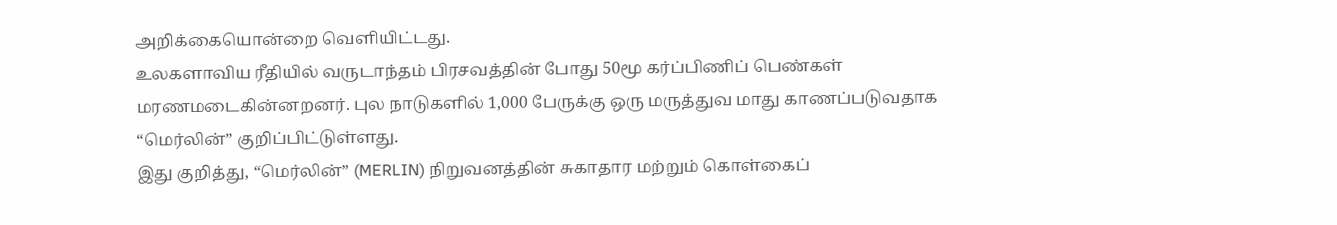அறிக்கையொன்றை வெளியிட்டது.
உலகளாவிய ரீதியில் வருடாந்தம் பிரசவத்தின் போது 50மூ கர்ப்பிணிப் பெண்கள் மரணமடைகின்னறனர். புல நாடுகளில் 1,000 பேருக்கு ஒரு மருத்துவ மாது காணப்படுவதாக “மெர்லின்” குறிப்பிட்டுள்ளது.
இது குறித்து, “மெர்லின்” (MERLIN) நிறுவனத்தின் சுகாதார மற்றும் கொள்கைப்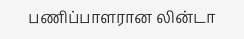பணிப்பாளரான லின்டா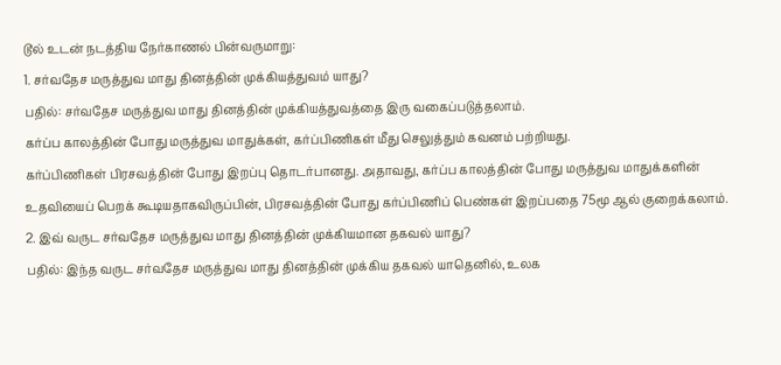டூல் உடன் நடத்திய நேர்காணல் பின்வருமாறு:
1. சர்வதேச மருத்துவ மாது தினத்தின் முக்கியத்துவம் யாது?
பதில்: சர்வதேச மருத்துவ மாது தினத்தின் முக்கியத்துவத்தை இரு வகைப்படுத்தலாம்.
கர்ப்ப காலத்தின் போது மருத்துவ மாதுக்கள், கர்ப்பிணிகள் மீது செலுத்தும் கவனம் பற்றியது.
கர்ப்பிணிகள் பிரசவத்தின் போது இறப்பு தொடர்பானது. அதாவது, கர்ப்ப காலத்தின் போது மருத்துவ மாதுக்களின் உதவியைப் பெறக் கூடியதாகவிருப்பின், பிரசவத்தின் போது கர்ப்பிணிப் பெண்கள் இறப்பதை 75மூ ஆல் குறைக்கலாம்.
2. இவ் வருட சர்வதேச மருத்துவ மாது தினத்தின் முக்கியமான தகவல் யாது?
பதில்: இந்த வருட சர்வதேச மருத்துவ மாது தினத்தின் முக்கிய தகவல் யாதெனில், உலக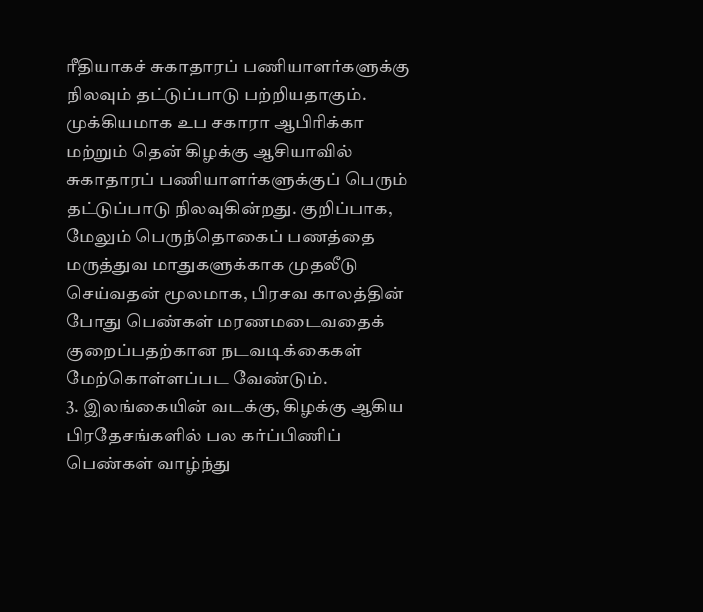ரீதியாகச் சுகாதாரப் பணியாளர்களுக்கு நிலவும் தட்டுப்பாடு பற்றியதாகும். முக்கியமாக உப சகாரா ஆபிரிக்கா மற்றும் தென் கிழக்கு ஆசியாவில் சுகாதாரப் பணியாளர்களுக்குப் பெரும் தட்டுப்பாடு நிலவுகின்றது. குறிப்பாக, மேலும் பெருந்தொகைப் பணத்தை மருத்துவ மாதுகளுக்காக முதலீடு செய்வதன் மூலமாக, பிரசவ காலத்தின் போது பெண்கள் மரணமடைவதைக் குறைப்பதற்கான நடவடிக்கைகள் மேற்கொள்ளப்பட வேண்டும்.
3. இலங்கையின் வடக்கு, கிழக்கு ஆகிய பிரதேசங்களில் பல கர்ப்பிணிப் பெண்கள் வாழ்ந்து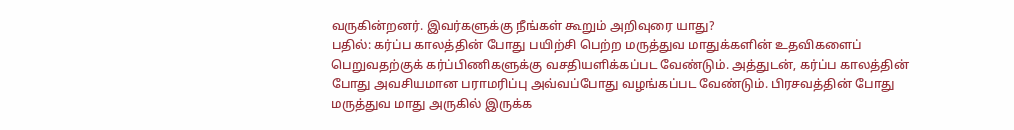வருகின்றனர். இவர்களுக்கு நீங்கள் கூறும் அறிவுரை யாது?
பதில்: கர்ப்ப காலத்தின் போது பயிற்சி பெற்ற மருத்துவ மாதுக்களின் உதவிகளைப் பெறுவதற்குக் கர்ப்பிணிகளுக்கு வசதியளிக்கப்பட வேண்டும். அத்துடன், கர்ப்ப காலத்தின் போது அவசியமான பராமரிப்பு அவ்வப்போது வழங்கப்பட வேண்டும். பிரசவத்தின் போது மருத்துவ மாது அருகில் இருக்க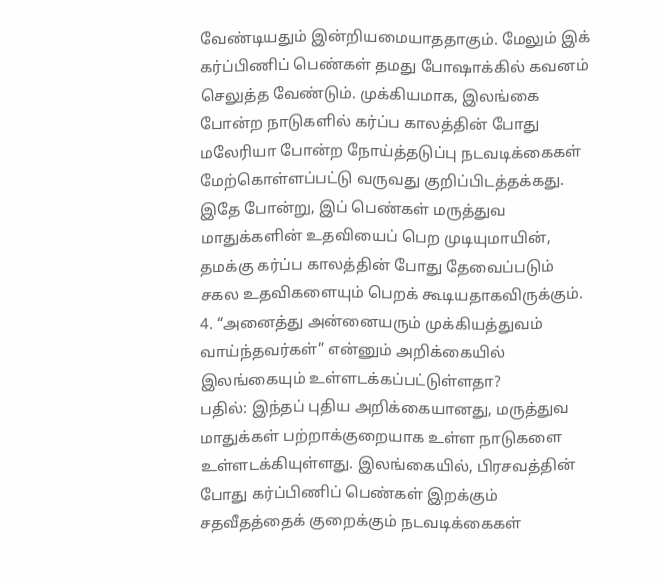வேண்டியதும் இன்றியமையாததாகும். மேலும் இக் கர்ப்பிணிப் பெண்கள் தமது போஷாக்கில் கவனம் செலுத்த வேண்டும். முக்கியமாக, இலங்கை போன்ற நாடுகளில் கர்ப்ப காலத்தின் போது மலேரியா போன்ற நோய்த்தடுப்பு நடவடிக்கைகள் மேற்கொள்ளப்பட்டு வருவது குறிப்பிடத்தக்கது. இதே போன்று, இப் பெண்கள் மருத்துவ மாதுக்களின் உதவியைப் பெற முடியுமாயின், தமக்கு கர்ப்ப காலத்தின் போது தேவைப்படும் சகல உதவிகளையும் பெறக் கூடியதாகவிருக்கும்.
4. “அனைத்து அன்னையரும் முக்கியத்துவம் வாய்ந்தவர்கள்” என்னும் அறிக்கையில் இலங்கையும் உள்ளடக்கப்பட்டுள்ளதா?
பதில்: இந்தப் புதிய அறிக்கையானது, மருத்துவ மாதுக்கள் பற்றாக்குறையாக உள்ள நாடுகளை உள்ளடக்கியுள்ளது. இலங்கையில், பிரசவத்தின் போது கர்ப்பிணிப் பெண்கள் இறக்கும் சதவீதத்தைக் குறைக்கும் நடவடிக்கைகள்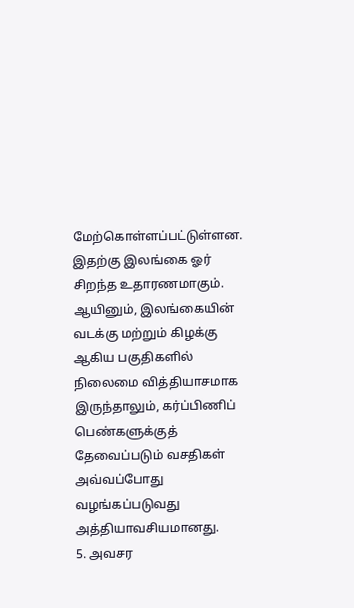மேற்கொள்ளப்பட்டுள்ளன. இதற்கு இலங்கை ஓர் சிறந்த உதாரணமாகும். ஆயினும், இலங்கையின் வடக்கு மற்றும் கிழக்கு ஆகிய பகுதிகளில் நிலைமை வித்தியாசமாக இருந்தாலும், கர்ப்பிணிப் பெண்களுக்குத் தேவைப்படும் வசதிகள் அவ்வப்போது வழங்கப்படுவது அத்தியாவசியமானது.
5. அவசர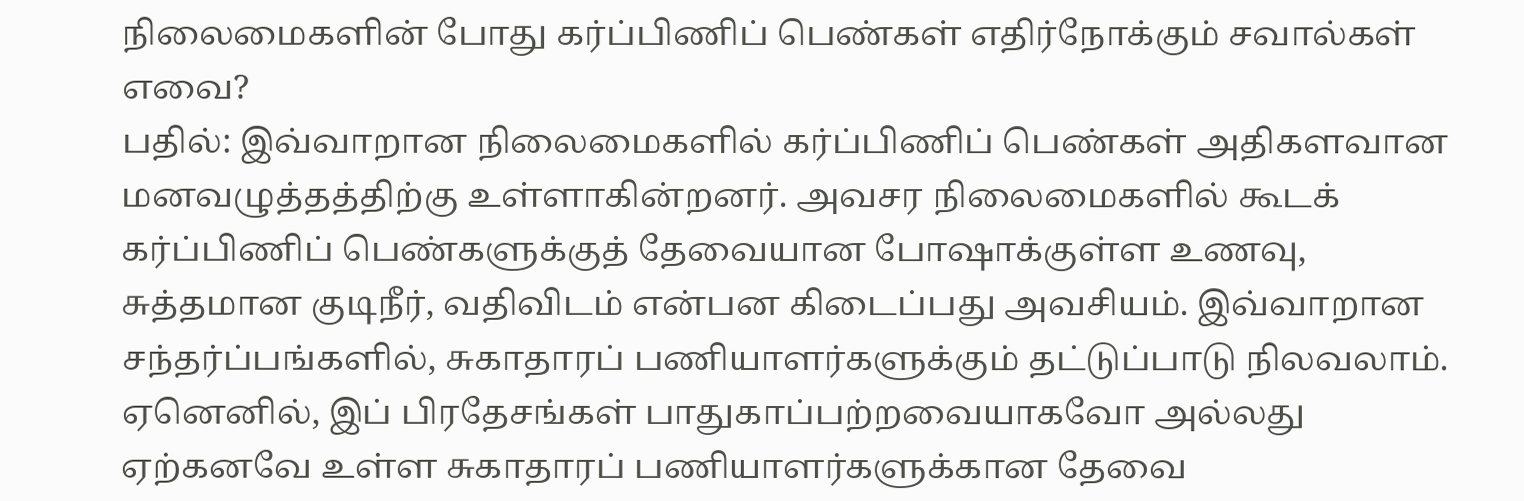நிலைமைகளின் போது கர்ப்பிணிப் பெண்கள் எதிர்நோக்கும் சவால்கள் எவை?
பதில்: இவ்வாறான நிலைமைகளில் கர்ப்பிணிப் பெண்கள் அதிகளவான மனவழுத்தத்திற்கு உள்ளாகின்றனர். அவசர நிலைமைகளில் கூடக் கர்ப்பிணிப் பெண்களுக்குத் தேவையான போஷாக்குள்ள உணவு, சுத்தமான குடிநீர், வதிவிடம் என்பன கிடைப்பது அவசியம். இவ்வாறான சந்தர்ப்பங்களில், சுகாதாரப் பணியாளர்களுக்கும் தட்டுப்பாடு நிலவலாம். ஏனெனில், இப் பிரதேசங்கள் பாதுகாப்பற்றவையாகவோ அல்லது ஏற்கனவே உள்ள சுகாதாரப் பணியாளர்களுக்கான தேவை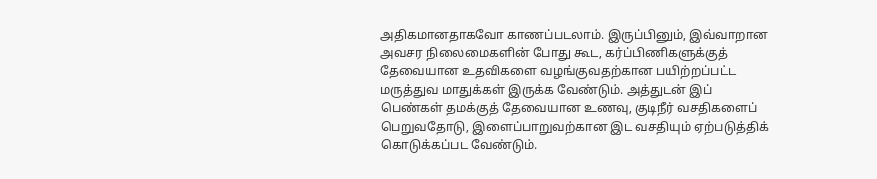அதிகமானதாகவோ காணப்படலாம். இருப்பினும், இவ்வாறான அவசர நிலைமைகளின் போது கூட, கர்ப்பிணிகளுக்குத் தேவையான உதவிகளை வழங்குவதற்கான பயிற்றப்பட்ட மருத்துவ மாதுக்கள் இருக்க வேண்டும். அத்துடன் இப் பெண்கள் தமக்குத் தேவையான உணவு, குடிநீர் வசதிகளைப் பெறுவதோடு, இளைப்பாறுவற்கான இட வசதியும் ஏற்படுத்திக் கொடுக்கப்பட வேண்டும்.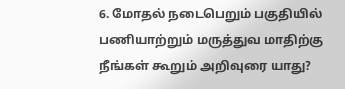6. மோதல் நடைபெறும் பகுதியில் பணியாற்றும் மருத்துவ மாதிற்கு நீங்கள் கூறும் அறிவுரை யாது?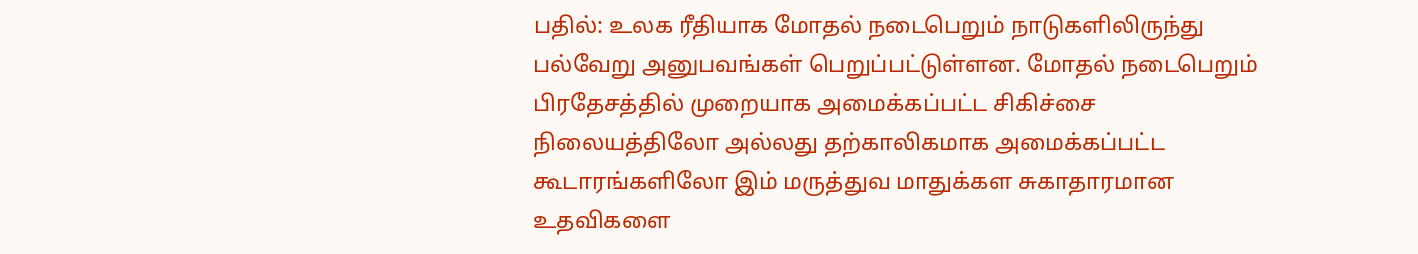பதில்: உலக ரீதியாக மோதல் நடைபெறும் நாடுகளிலிருந்து பல்வேறு அனுபவங்கள் பெறுப்பட்டுள்ளன. மோதல் நடைபெறும் பிரதேசத்தில் முறையாக அமைக்கப்பட்ட சிகிச்சை நிலையத்திலோ அல்லது தற்காலிகமாக அமைக்கப்பட்ட கூடாரங்களிலோ இம் மருத்துவ மாதுக்கள சுகாதாரமான உதவிகளை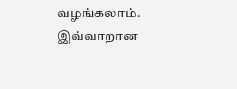வழங்கலாம். இவ்வாறான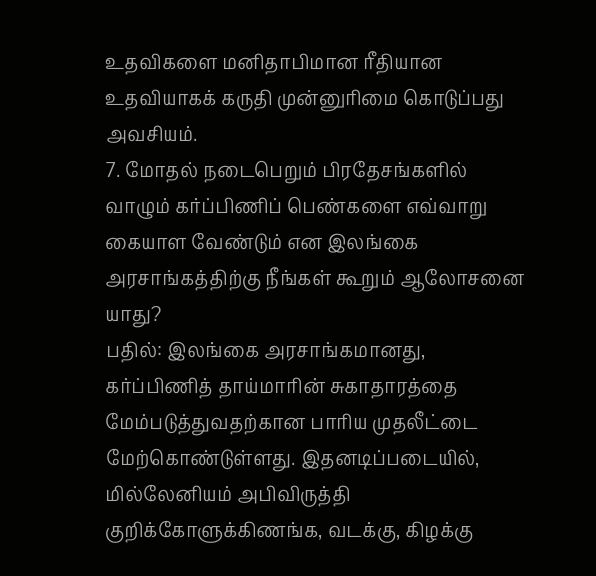உதவிகளை மனிதாபிமான ரீதியான உதவியாகக் கருதி முன்னுரிமை கொடுப்பது அவசியம்.
7. மோதல் நடைபெறும் பிரதேசங்களில் வாழும் கர்ப்பிணிப் பெண்களை எவ்வாறு கையாள வேண்டும் என இலங்கை அரசாங்கத்திற்கு நீங்கள் கூறும் ஆலோசனை யாது?
பதில்: இலங்கை அரசாங்கமானது, கர்ப்பிணித் தாய்மாரின் சுகாதாரத்தை மேம்படுத்துவதற்கான பாரிய முதலீட்டை மேற்கொண்டுள்ளது. இதனடிப்படையில், மில்லேனியம் அபிவிருத்தி குறிக்கோளுக்கிணங்க, வடக்கு, கிழக்கு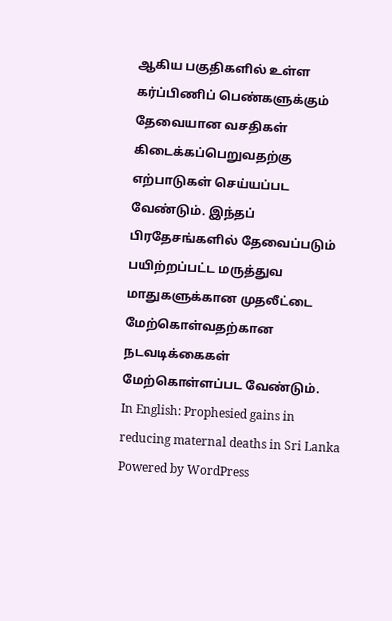ஆகிய பகுதிகளில் உள்ள கர்ப்பிணிப் பெண்களுக்கும் தேவையான வசதிகள் கிடைக்கப்பெறுவதற்கு எற்பாடுகள் செய்யப்பட வேண்டும். இந்தப் பிரதேசங்களில் தேவைப்படும் பயிற்றப்பட்ட மருத்துவ மாதுகளுக்கான முதலீட்டை மேற்கொள்வதற்கான நடவடிக்கைகள் மேற்கொள்ளப்பட வேண்டும்.
In English: Prophesied gains in reducing maternal deaths in Sri Lanka
Powered by WordPress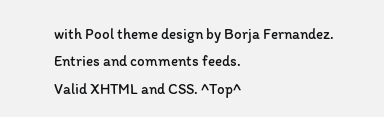with Pool theme design by Borja Fernandez.
Entries and comments feeds.
Valid XHTML and CSS. ^Top^